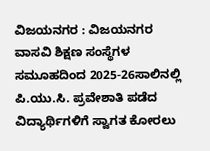ವಿಜಯನಗರ : ವಿಜಯನಗರ ವಾಸವಿ ಶಿಕ್ಷಣ ಸಂಸ್ಥೆಗಳ ಸಮೂಹದಿಂದ 2025-26ಸಾಲಿನಲ್ಲಿ ಪಿ.ಯು.ಸಿ. ಪ್ರವೇಶಾತಿ ಪಡೆದ ವಿದ್ಯಾರ್ಥಿಗಳಿಗೆ ಸ್ವಾಗತ ಕೋರಲು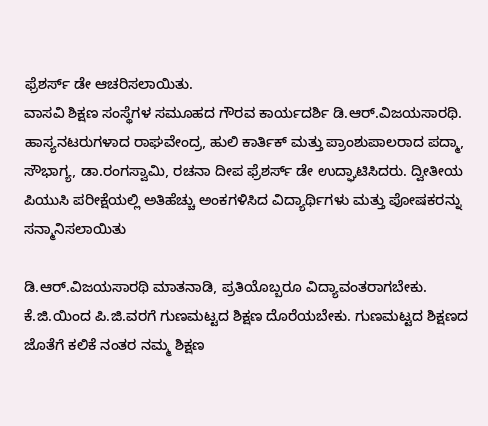ಫ್ರೆಶರ್ಸ್ ಡೇ ಆಚರಿಸಲಾಯಿತು.
ವಾಸವಿ ಶಿಕ್ಷಣ ಸಂಸ್ಥೆಗಳ ಸಮೂಹದ ಗೌರವ ಕಾರ್ಯದರ್ಶಿ ಡಿ.ಆರ್.ವಿಜಯಸಾರಥಿ. ಹಾಸ್ಯನಟರುಗಳಾದ ರಾಘವೇಂದ್ರ, ಹುಲಿ ಕಾರ್ತಿಕ್ ಮತ್ತು ಪ್ರಾಂಶುಪಾಲರಾದ ಪದ್ಮಾ, ಸೌಭಾಗ್ಯ, ಡಾ.ರಂಗಸ್ವಾಮಿ, ರಚನಾ ದೀಪ ಫ್ರೆಶರ್ಸ್ ಡೇ ಉದ್ಘಾಟಿಸಿದರು. ದ್ವೀತೀಯ ಪಿಯುಸಿ ಪರೀಕ್ಷೆಯಲ್ಲಿ ಅತಿಹೆಚ್ಚು ಅಂಕಗಳಿಸಿದ ವಿದ್ಯಾರ್ಥಿಗಳು ಮತ್ತು ಪೋಷಕರನ್ನು ಸನ್ಮಾನಿಸಲಾಯಿತು

ಡಿ.ಆರ್.ವಿಜಯಸಾರಥಿ ಮಾತನಾಡಿ, ಪ್ರತಿಯೊಬ್ಬರೂ ವಿದ್ಯಾವಂತರಾಗಬೇಕು. ಕೆ.ಜಿ.ಯಿಂದ ಪಿ.ಜಿ.ವರಗೆ ಗುಣಮಟ್ಟದ ಶಿಕ್ಷಣ ದೊರೆಯಬೇಕು. ಗುಣಮಟ್ಟದ ಶಿಕ್ಷಣದ ಜೊತೆಗೆ ಕಲಿಕೆ ನಂತರ ನಮ್ಮ ಶಿಕ್ಷಣ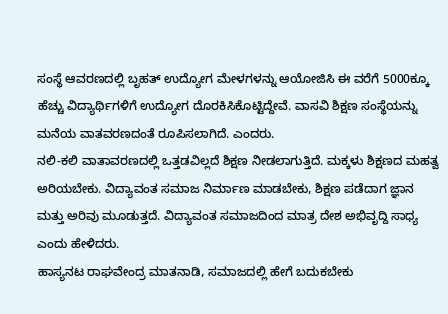ಸಂಸ್ಥೆ ಆವರಣದಲ್ಲಿ ಬೃಹತ್ ಉದ್ಯೋಗ ಮೇಳಗಳನ್ನು ಆಯೋಜಿಸಿ ಈ ವರೆಗೆ 5000ಕ್ಕೂ ಹೆಚ್ಚು ವಿದ್ಯಾರ್ಥಿಗಳಿಗೆ ಉದ್ಯೋಗ ದೊರಕಿಸಿಕೊಟ್ಟಿದ್ದೇವೆ. ವಾಸವಿ ಶಿಕ್ಷಣ ಸಂಸ್ಥೆಯನ್ನು ಮನೆಯ ವಾತವರಣದಂತೆ ರೂಪಿಸಲಾಗಿದೆ. ಎಂದರು.
ನಲಿ-ಕಲಿ ವಾತಾವರಣದಲ್ಲಿ ಒತ್ತಡವಿಲ್ಲದೆ ಶಿಕ್ಷಣ ನೀಡಲಾಗುತ್ತಿದೆ. ಮಕ್ಕಳು ಶಿಕ್ಷಣದ ಮಹತ್ವ ಅರಿಯಬೇಕು. ವಿದ್ಯಾವಂತ ಸಮಾಜ ನಿರ್ಮಾಣ ಮಾಡಬೇಕು, ಶಿಕ್ಷಣ ಪಡೆದಾಗ ಜ್ಞಾನ ಮತ್ತು ಅರಿವು ಮೂಡುತ್ತದೆ. ವಿದ್ಯಾವಂತ ಸಮಾಜದಿಂದ ಮಾತ್ರ ದೇಶ ಅಭಿವೃದ್ದಿ ಸಾಧ್ಯ ಎಂದು ಹೇಳಿದರು.
ಹಾಸ್ಯನಟ ರಾಘವೇಂದ್ರ ಮಾತನಾಡಿ, ಸಮಾಜದಲ್ಲಿ ಹೇಗೆ ಬದುಕಬೇಕು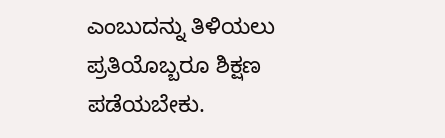ಎಂಬುದನ್ನು ತಿಳಿಯಲು ಪ್ರತಿಯೊಬ್ಬರೂ ಶಿಕ್ಷಣ ಪಡೆಯಬೇಕು.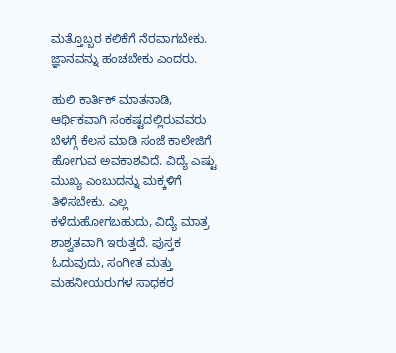ಮತ್ತೊಬ್ಬರ ಕಲಿಕೆಗೆ ನೆರವಾಗಬೇಕು. ಜ್ಞಾನವನ್ನು ಹಂಚಬೇಕು ಎಂದರು.

ಹುಲಿ ಕಾರ್ತಿಕ್ ಮಾತನಾಡಿ, ಆರ್ಥಿಕವಾಗಿ ಸಂಕಷ್ಟದಲ್ಲಿರುವವರು ಬೆಳಗ್ಗೆ ಕೆಲಸ ಮಾಡಿ ಸಂಜೆ ಕಾಲೇಜಿಗೆ ಹೋಗುವ ಅವಕಾಶವಿದೆ. ವಿದ್ಯೆ ಎಷ್ಟು ಮುಖ್ಯ ಎಂಬುದನ್ನು ಮಕ್ಕಳಿಗೆ ತಿಳಿಸಬೇಕು. ಎಲ್ಲ ಕಳೆದುಹೋಗಬಹುದು, ವಿದ್ಯೆ ಮಾತ್ರ ಶಾಶ್ವತವಾಗಿ ಇರುತ್ತದೆ. ಪುಸ್ತಕ ಓದುವುದು, ಸಂಗೀತ ಮತ್ತು ಮಹನೀಯರುಗಳ ಸಾಧಕರ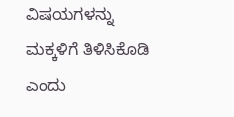ವಿಷಯಗಳನ್ನು ಮಕ್ಕಳಿಗೆ ತಿಳಿಸಿಕೊಡಿ ಎಂದು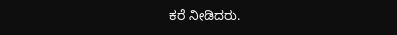ಕರೆ ನೀಡಿದರು.